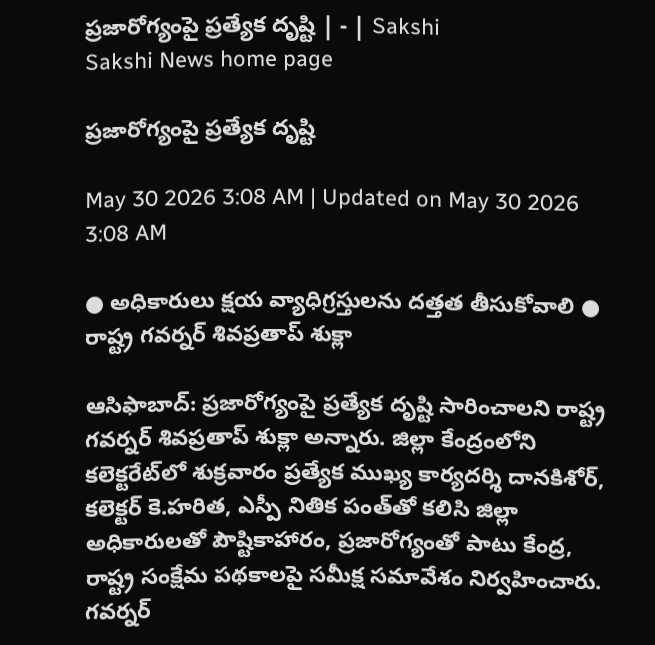ప్రజారోగ్యంపై ప్రత్యేక దృష్టి | - | Sakshi
Sakshi News home page

ప్రజారోగ్యంపై ప్రత్యేక దృష్టి

May 30 2026 3:08 AM | Updated on May 30 2026 3:08 AM

● అధికారులు క్షయ వ్యాధిగ్రస్తులను దత్తత తీసుకోవాలి ● రాష్ట్ర గవర్నర్‌ శివప్రతాప్‌ శుక్లా

ఆసిఫాబాద్‌: ప్రజారోగ్యంపై ప్రత్యేక దృష్టి సారించాలని రాష్ట్ర గవర్నర్‌ శివప్రతాప్‌ శుక్లా అన్నారు. జిల్లా కేంద్రంలోని కలెక్టరేట్‌లో శుక్రవారం ప్రత్యేక ముఖ్య కార్యదర్శి దానకిశోర్‌, కలెక్టర్‌ కె.హరిత, ఎస్పీ నితిక పంత్‌తో కలిసి జిల్లా అధికారులతో పౌష్టికాహారం, ప్రజారోగ్యంతో పాటు కేంద్ర, రాష్ట్ర సంక్షేమ పథకాలపై సమీక్ష సమావేశం నిర్వహించారు. గవర్నర్‌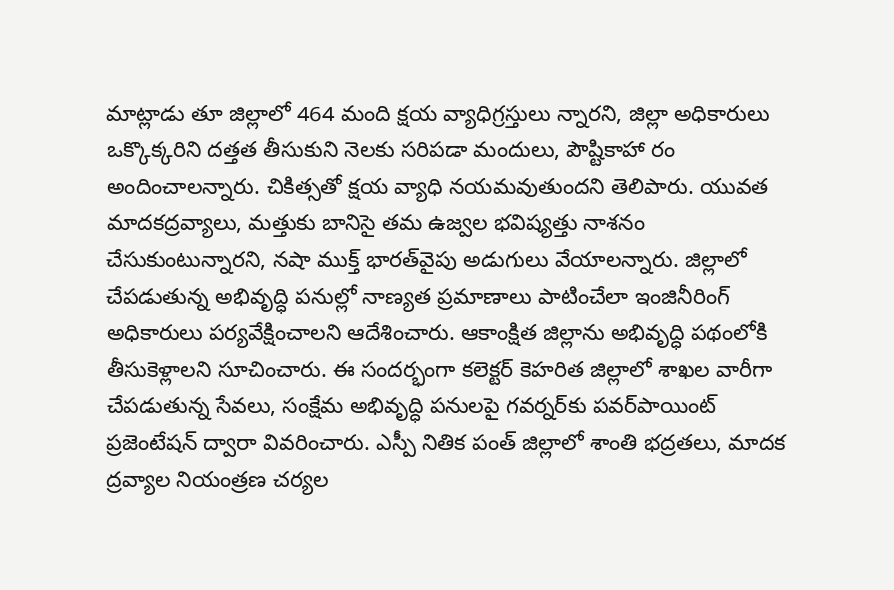మాట్లాడు తూ జిల్లాలో 464 మంది క్షయ వ్యాధిగ్రస్తులు న్నారని, జిల్లా అధికారులు ఒక్కొక్కరిని దత్తత తీసుకుని నెలకు సరిపడా మందులు, పౌష్టికాహా రం అందించాలన్నారు. చికిత్సతో క్షయ వ్యాధి నయమవుతుందని తెలిపారు. యువత మాదకద్రవ్యాలు, మత్తుకు బానిసై తమ ఉజ్వల భవిష్యత్తు నాశనం చేసుకుంటున్నారని, నషా ముక్త్‌ భారత్‌వైపు అడుగులు వేయాలన్నారు. జిల్లాలో చేపడుతున్న అభివృద్ధి పనుల్లో నాణ్యత ప్రమాణాలు పాటించేలా ఇంజినీరింగ్‌ అధికారులు పర్యవేక్షించాలని ఆదేశించారు. ఆకాంక్షిత జిల్లాను అభివృద్ధి పథంలోకి తీసుకెళ్లాలని సూచించారు. ఈ సందర్భంగా కలెక్టర్‌ కెహరిత జిల్లాలో శాఖల వారీగా చేపడుతున్న సేవలు, సంక్షేమ అభివృద్ధి పనులపై గవర్నర్‌కు పవర్‌పాయింట్‌ ప్రజెంటేషన్‌ ద్వారా వివరించారు. ఎస్పీ నితిక పంత్‌ జిల్లాలో శాంతి భద్రతలు, మాదక ద్రవ్యాల నియంత్రణ చర్యల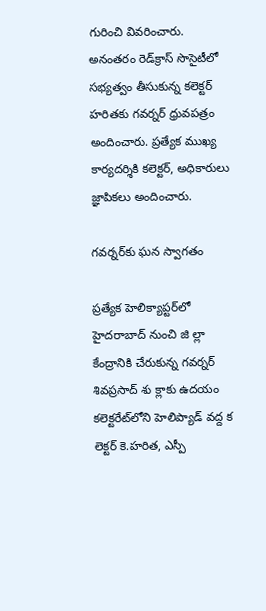గురించి వివరించారు. అనంతరం రెడ్‌క్రాస్‌ సొసైటీలో సభ్యత్వం తీసుకున్న కలెక్టర్‌ హరితకు గవర్నర్‌ ధ్రువపత్రం అందించారు. ప్రత్యేక ముఖ్య కార్యదర్శికి కలెక్టర్‌, అధికారులు జ్ఞాపికలు అందించారు.

గవర్నర్‌కు ఘన స్వాగతం

ప్రత్యేక హెలిక్యాప్టర్‌లో హైదరాబాద్‌ నుంచి జి ల్లా కేంద్రానికి చేరుకున్న గవర్నర్‌ శివప్రసాద్‌ శు క్లాకు ఉదయం కలెక్టరేట్‌లోని హెలిప్యాడ్‌ వద్ద క లెక్టర్‌ కె.హరిత, ఎస్పీ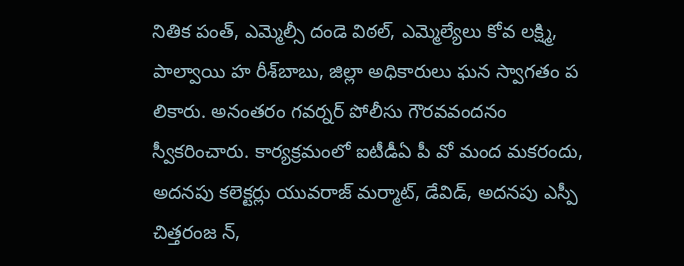నితిక పంత్‌, ఎమ్మెల్సీ దండె విఠల్‌, ఎమ్మెల్యేలు కోవ లక్ష్మి, పాల్వాయి హ రీశ్‌బాబు, జిల్లా అధికారులు ఘన స్వాగతం ప లికారు. అనంతరం గవర్నర్‌ పోలీసు గౌరవవందనం స్వీకరించారు. కార్యక్రమంలో ఐటీడీఏ పీ వో మంద మకరందు, అదనపు కలెక్టర్లు యువరాజ్‌ మర్మాట్‌, డేవిడ్‌, అదనపు ఎస్పీ చిత్తరంజ న్‌,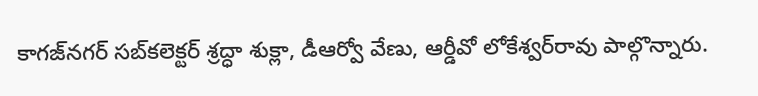కాగజ్‌నగర్‌ సబ్‌కలెక్టర్‌ శ్రద్ధా శుక్లా, డీఆర్వో వేణు, ఆర్డీవో లోకేశ్వర్‌రావు పాల్గొన్నారు.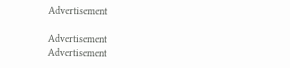Advertisement

Advertisement
Advertisement